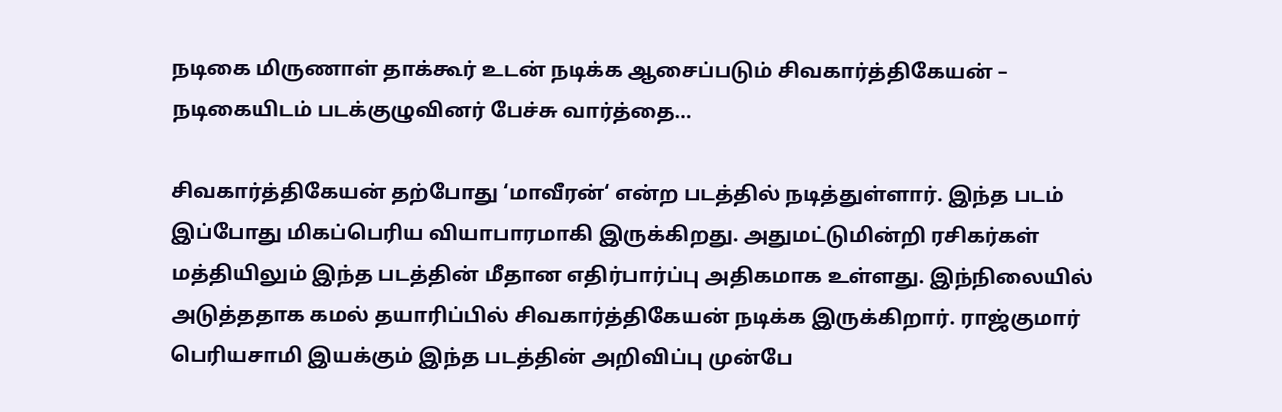நடிகை மிருணாள் தாக்கூர் உடன் நடிக்க ஆசைப்படும் சிவகார்த்திகேயன் – நடிகையிடம் படக்குழுவினர் பேச்சு வார்த்தை…

சிவகார்த்திகேயன் தற்போது ‘மாவீரன்‘ என்ற படத்தில் நடித்துள்ளார். இந்த படம் இப்போது மிகப்பெரிய வியாபாரமாகி இருக்கிறது. அதுமட்டுமின்றி ரசிகர்கள் மத்தியிலும் இந்த படத்தின் மீதான எதிர்பார்ப்பு அதிகமாக உள்ளது. இந்நிலையில் அடுத்ததாக கமல் தயாரிப்பில் சிவகார்த்திகேயன் நடிக்க இருக்கிறார். ராஜ்குமார் பெரியசாமி இயக்கும் இந்த படத்தின் அறிவிப்பு முன்பே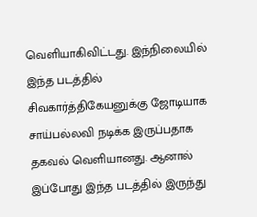வெளியாகிவிட்டது. இந்நிலையில் இந்த படத்தில் சிவகார்த்திகேயனுக்கு ஜோடியாக சாய்பல்லவி நடிக்க இருப்பதாக தகவல் வெளியானது. ஆனால் இப்போது இந்த படத்தில் இருந்து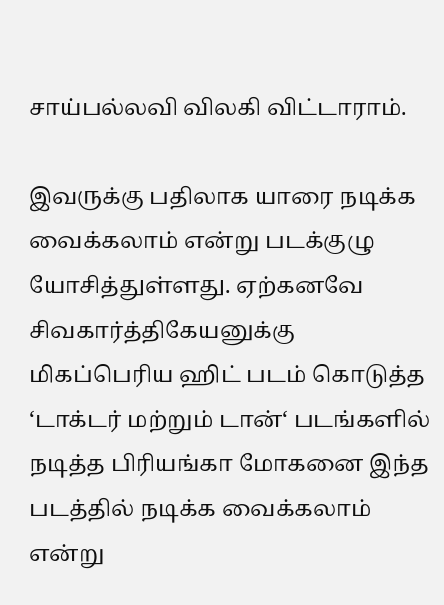சாய்பல்லவி விலகி விட்டாராம்.

இவருக்கு பதிலாக யாரை நடிக்க வைக்கலாம் என்று படக்குழு யோசித்துள்ளது. ஏற்கனவே சிவகார்த்திகேயனுக்கு மிகப்பெரிய ஹிட் படம் கொடுத்த ‘டாக்டர் மற்றும் டான்‘ படங்களில் நடித்த பிரியங்கா மோகனை இந்த படத்தில் நடிக்க வைக்கலாம் என்று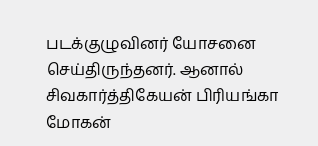படக்குழுவினர் யோசனை செய்திருந்தனர். ஆனால் சிவகார்த்திகேயன் பிரியங்கா மோகன்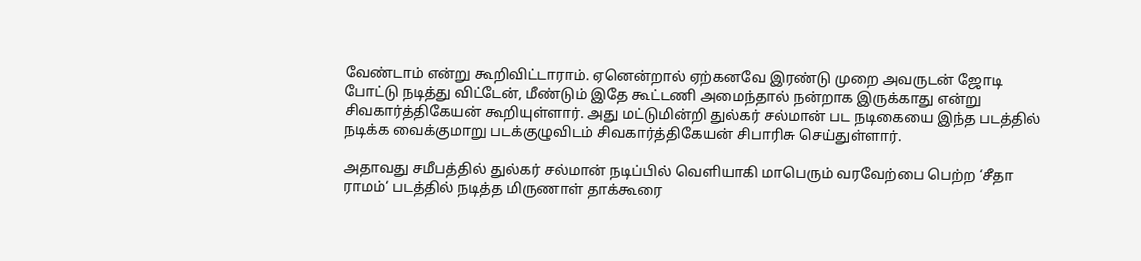வேண்டாம் என்று கூறிவிட்டாராம். ஏனென்றால் ஏற்கனவே இரண்டு முறை அவருடன் ஜோடி போட்டு நடித்து விட்டேன், மீண்டும் இதே கூட்டணி அமைந்தால் நன்றாக இருக்காது என்று சிவகார்த்திகேயன் கூறியுள்ளார். அது மட்டுமின்றி துல்கர் சல்மான் பட நடிகையை இந்த படத்தில் நடிக்க வைக்குமாறு படக்குழுவிடம் சிவகார்த்திகேயன் சிபாரிசு செய்துள்ளார்.

அதாவது சமீபத்தில் துல்கர் சல்மான் நடிப்பில் வெளியாகி மாபெரும் வரவேற்பை பெற்ற ‘சீதா ராமம்‘ படத்தில் நடித்த மிருணாள் தாக்கூரை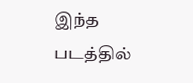இந்த படத்தில்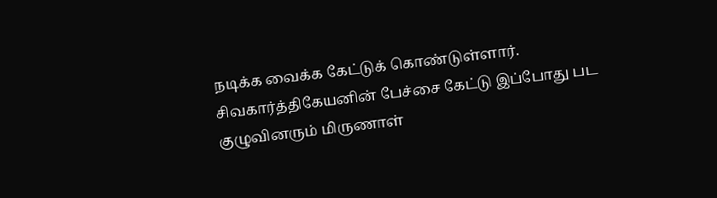நடிக்க வைக்க கேட்டுக் கொண்டுள்ளார். சிவகார்த்திகேயனின் பேச்சை கேட்டு இப்போது பட குழுவினரும் மிருணாள்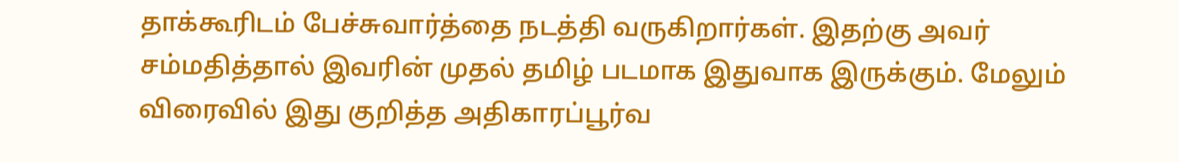தாக்கூரிடம் பேச்சுவார்த்தை நடத்தி வருகிறார்கள். இதற்கு அவர் சம்மதித்தால் இவரின் முதல் தமிழ் படமாக இதுவாக இருக்கும். மேலும் விரைவில் இது குறித்த அதிகாரப்பூர்வ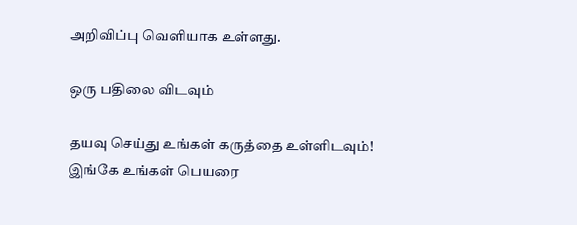அறிவிப்பு வெளியாக உள்ளது.

ஒரு பதிலை விடவும்

தயவு செய்து உங்கள் கருத்தை உள்ளிடவும்!
இங்கே உங்கள் பெயரை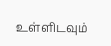உள்ளிடவும்